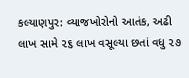કલ્યાણપુર: વ્યાજખોરોનો આતંક, અઢી લાખ સામે ૨૬ લાખ વસૂલ્યા છતાં વધુ ૨૭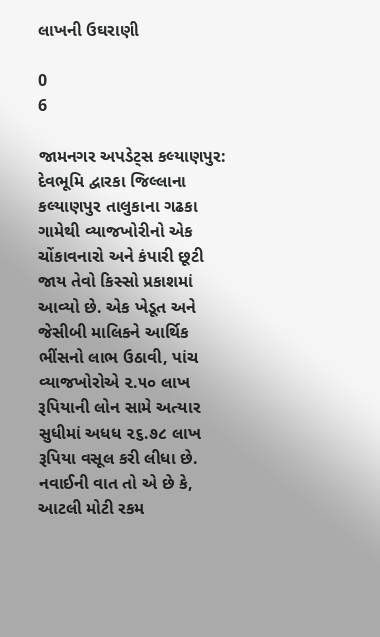લાખની ઉઘરાણી

0
6

જામનગર અપડેટ્સ કલ્યાણપુર: દેવભૂમિ દ્વારકા જિલ્લાના કલ્યાણપુર તાલુકાના ગઢકા ગામેથી વ્યાજખોરીનો એક ચોંકાવનારો અને કંપારી છૂટી જાય તેવો કિસ્સો પ્રકાશમાં આવ્યો છે. એક ખેડૂત અને જેસીબી માલિકને આર્થિક ભીંસનો લાભ ઉઠાવી, પાંચ વ્યાજખોરોએ ૨.૫૦ લાખ રૂપિયાની લોન સામે અત્યાર સુધીમાં અધધ ૨૬.૭૮ લાખ રૂપિયા વસૂલ કરી લીધા છે. નવાઈની વાત તો એ છે કે, આટલી મોટી રકમ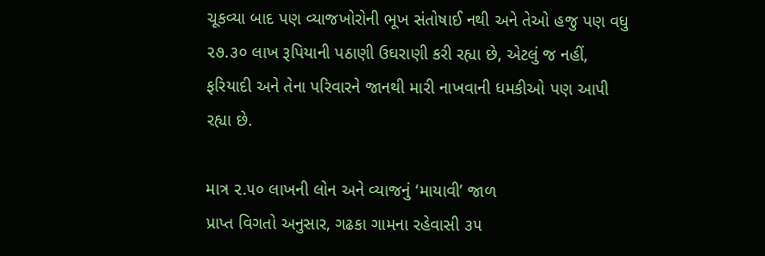ચૂકવ્યા બાદ પણ વ્યાજખોરોની ભૂખ સંતોષાઈ નથી અને તેઓ હજુ પણ વધુ ૨૭.૩૦ લાખ રૂપિયાની પઠાણી ઉઘરાણી કરી રહ્યા છે, એટલું જ નહીં, ફરિયાદી અને તેના પરિવારને જાનથી મારી નાખવાની ધમકીઓ પણ આપી રહ્યા છે.

માત્ર ૨.૫૦ લાખની લોન અને વ્યાજનું ‘માયાવી’ જાળ
પ્રાપ્ત વિગતો અનુસાર, ગઢકા ગામના રહેવાસી ૩૫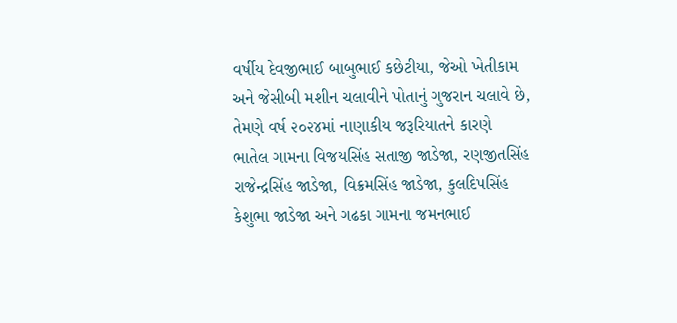વર્ષીય દેવજીભાઈ બાબુભાઈ કછેટીયા, જેઓ ખેતીકામ અને જેસીબી મશીન ચલાવીને પોતાનું ગુજરાન ચલાવે છે, તેમણે વર્ષ ૨૦૨૪માં નાણાકીય જરૂરિયાતને કારણે ભાતેલ ગામના વિજયસિંહ સતાજી જાડેજા, રણજીતસિંહ રાજેન્દ્રસિંહ જાડેજા, વિક્રમસિંહ જાડેજા, કુલદિપસિંહ કેશુભા જાડેજા અને ગઢકા ગામના જમનભાઈ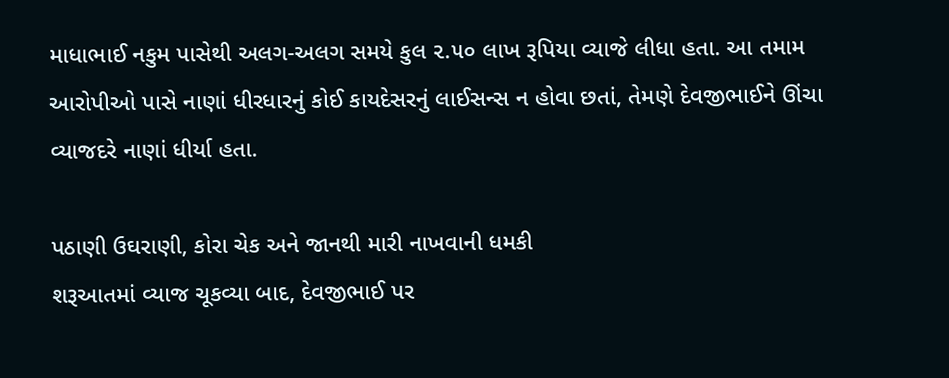માધાભાઈ નકુમ પાસેથી અલગ-અલગ સમયે કુલ ૨.૫૦ લાખ રૂપિયા વ્યાજે લીધા હતા. આ તમામ આરોપીઓ પાસે નાણાં ધીરધારનું કોઈ કાયદેસરનું લાઈસન્સ ન હોવા છતાં, તેમણે દેવજીભાઈને ઊંચા વ્યાજદરે નાણાં ધીર્યા હતા.

પઠાણી ઉઘરાણી, કોરા ચેક અને જાનથી મારી નાખવાની ધમકી
શરૂઆતમાં વ્યાજ ચૂકવ્યા બાદ, દેવજીભાઈ પર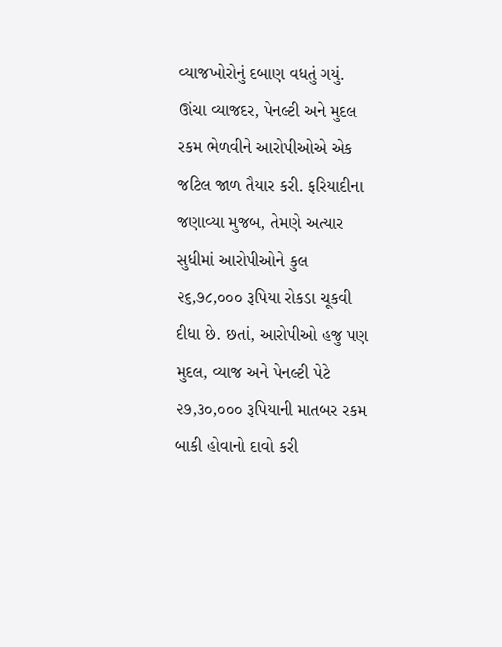વ્યાજખોરોનું દબાણ વધતું ગયું. ઊંચા વ્યાજદર, પેનલ્ટી અને મુદલ રકમ ભેળવીને આરોપીઓએ એક જટિલ જાળ તૈયાર કરી. ફરિયાદીના જણાવ્યા મુજબ, તેમણે અત્યાર સુધીમાં આરોપીઓને કુલ ૨૬,૭૮,૦૦૦ રૂપિયા રોકડા ચૂકવી દીધા છે. છતાં, આરોપીઓ હજુ પણ મુદલ, વ્યાજ અને પેનલ્ટી પેટે ૨૭,૩૦,૦૦૦ રૂપિયાની માતબર રકમ બાકી હોવાનો દાવો કરી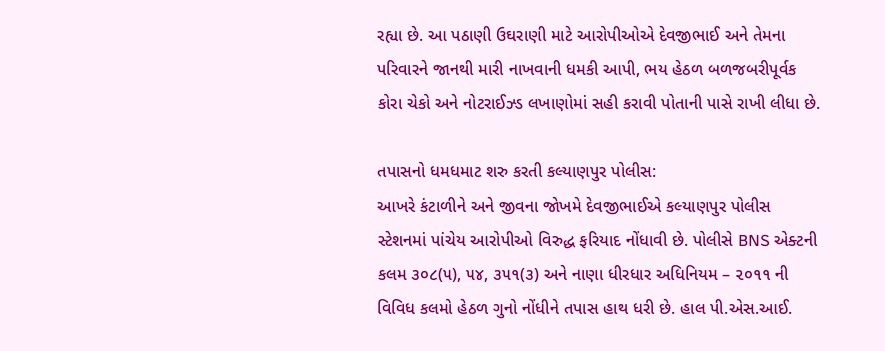રહ્યા છે. આ પઠાણી ઉઘરાણી માટે આરોપીઓએ દેવજીભાઈ અને તેમના પરિવારને જાનથી મારી નાખવાની ધમકી આપી, ભય હેઠળ બળજબરીપૂર્વક કોરા ચેકો અને નોટરાઈઝ્ડ લખાણોમાં સહી કરાવી પોતાની પાસે રાખી લીધા છે.

તપાસનો ધમધમાટ શરુ કરતી કલ્યાણપુર પોલીસ:
આખરે કંટાળીને અને જીવના જોખમે દેવજીભાઈએ કલ્યાણપુર પોલીસ સ્ટેશનમાં પાંચેય આરોપીઓ વિરુદ્ધ ફરિયાદ નોંધાવી છે. પોલીસે BNS એક્ટની કલમ ૩૦૮(૫), ૫૪, ૩૫૧(૩) અને નાણા ધીરધાર અધિનિયમ – ૨૦૧૧ ની વિવિધ કલમો હેઠળ ગુનો નોંધીને તપાસ હાથ ધરી છે. હાલ પી.એસ.આઈ.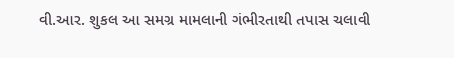વી.આર. શુકલ આ સમગ્ર મામલાની ગંભીરતાથી તપાસ ચલાવી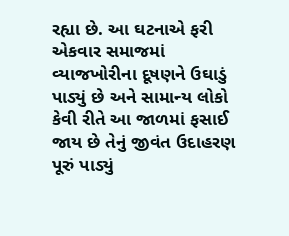રહ્યા છે. આ ઘટનાએ ફરી એકવાર સમાજમાં વ્યાજખોરીના દૂષણને ઉઘાડું પાડ્યું છે અને સામાન્ય લોકો કેવી રીતે આ જાળમાં ફસાઈ જાય છે તેનું જીવંત ઉદાહરણ પૂરું પાડ્યું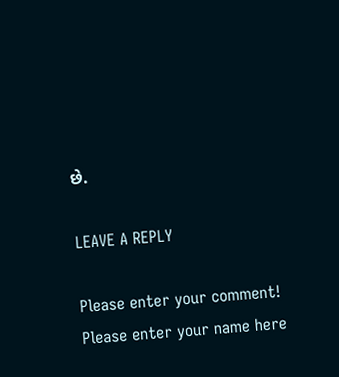છે.

LEAVE A REPLY

Please enter your comment!
Please enter your name here